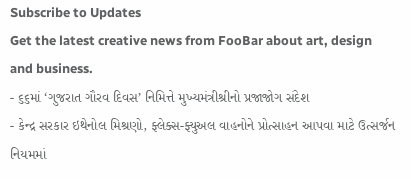Subscribe to Updates
Get the latest creative news from FooBar about art, design and business.
- ૬૬માં ‘ગુજરાત ગૌરવ દિવસ’ નિમિત્તે મુખ્યમંત્રીશ્રીનો પ્રજાજોગ સંદેશ
- કેન્દ્ર સરકાર ઇથેનોલ મિશ્રણો, ફ્લેક્સ-ફ્યુઅલ વાહનોને પ્રોત્સાહન આપવા માટે ઉત્સર્જન નિયમમાં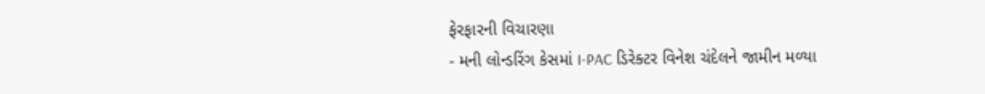ફેરફારની વિચારણા
- મની લોન્ડરિંગ કેસમાં I-PAC ડિરેક્ટર વિનેશ ચંદેલને જામીન મળ્યા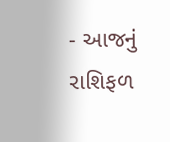- આજનું રાશિફળ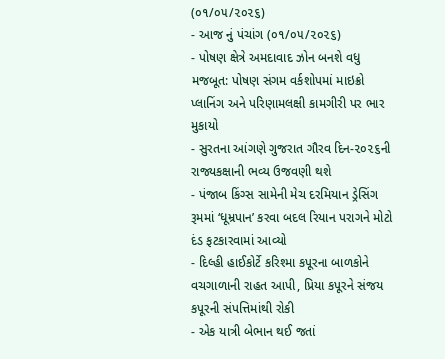(૦૧/૦૫/૨૦૨૬)
- આજ નું પંચાંગ (૦૧/૦૫/૨૦૨૬)
- પોષણ ક્ષેત્રે અમદાવાદ ઝોન બનશે વધુ મજબૂત: પોષણ સંગમ વર્કશોપમાં માઇક્રો પ્લાનિંગ અને પરિણામલક્ષી કામગીરી પર ભાર મુકાયો
- સુરતના આંગણે ગુજરાત ગૌરવ દિન-૨૦૨૬ની રાજ્યકક્ષાની ભવ્ય ઉજવણી થશે
- પંજાબ કિંગ્સ સામેની મેચ દરમિયાન ડ્રેસિંગ રૂમમાં ‘ધૂમ્રપાન’ કરવા બદલ રિયાન પરાગને મોટો દંડ ફટકારવામાં આવ્યો
- દિલ્હી હાઈકોર્ટે કરિશ્મા કપૂરના બાળકોને વચગાળાની રાહત આપી, પ્રિયા કપૂરને સંજય કપૂરની સંપત્તિમાંથી રોકી
- એક યાત્રી બેભાન થઈ જતાં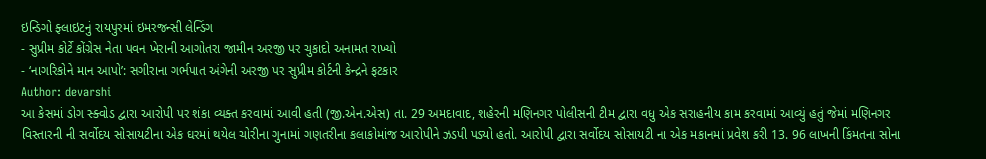ઇન્ડિગો ફ્લાઇટનું રાયપુરમાં ઇમરજન્સી લેન્ડિંગ
- સુપ્રીમ કોર્ટે કોંગ્રેસ નેતા પવન ખેરાની આગોતરા જામીન અરજી પર ચુકાદો અનામત રાખ્યો
- ‘નાગરિકોને માન આપો’: સગીરાના ગર્ભપાત અંગેની અરજી પર સુપ્રીમ કોર્ટની કેન્દ્રને ફટકાર
Author: devarshi
આ કેસમાં ડોગ સ્ક્વોડ દ્વારા આરોપી પર શંકા વ્યક્ત કરવામાં આવી હતી (જી.એન.એસ) તા. 29 અમદાવાદ, શહેરની મણિનગર પોલીસની ટીમ દ્વારા વધુ એક સરાહનીય કામ કરવામાં આવ્યું હતું જેમાં મણિનગર વિસ્તારની ની સર્વોદય સોસાયટીના એક ઘરમાં થયેલ ચોરીના ગુનામાં ગણતરીના કલાકોમાંજ આરોપીને ઝડપી પડ્યો હતો. આરોપી દ્વારા સર્વોદય સોસાયટી ના એક મકાનમાં પ્રવેશ કરી 13. 96 લાખની કિંમતના સોના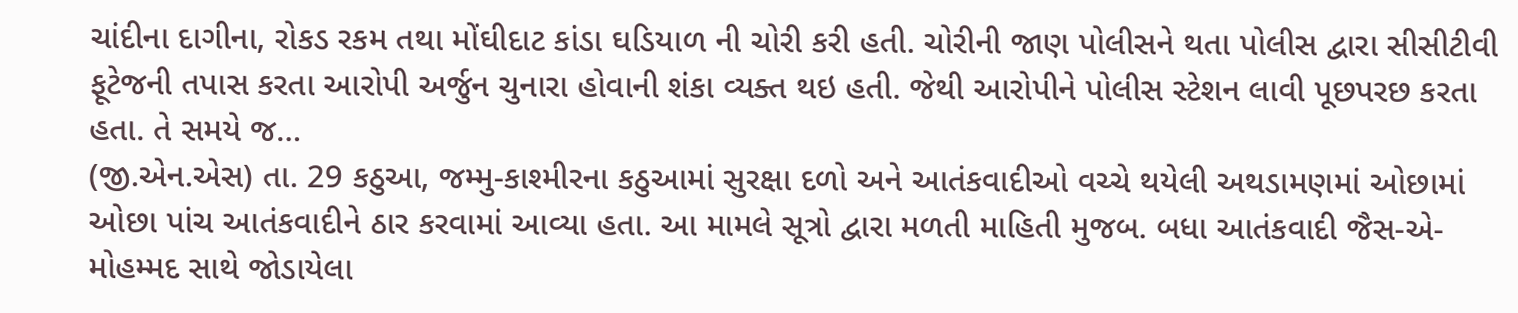ચાંદીના દાગીના, રોકડ રકમ તથા મોંઘીદાટ કાંડા ઘડિયાળ ની ચોરી કરી હતી. ચોરીની જાણ પોલીસને થતા પોલીસ દ્વારા સીસીટીવી ફૂટેજની તપાસ કરતા આરોપી અર્જુન ચુનારા હોવાની શંકા વ્યક્ત થઇ હતી. જેથી આરોપીને પોલીસ સ્ટેશન લાવી પૂછપરછ કરતા હતા. તે સમયે જ…
(જી.એન.એસ) તા. 29 કઠુઆ, જમ્મુ-કાશ્મીરના કઠુઆમાં સુરક્ષા દળો અને આતંકવાદીઓ વચ્ચે થયેલી અથડામણમાં ઓછામાં ઓછા પાંચ આતંકવાદીને ઠાર કરવામાં આવ્યા હતા. આ મામલે સૂત્રો દ્વારા મળતી માહિતી મુજબ. બધા આતંકવાદી જૈસ-એ-મોહમ્મદ સાથે જોડાયેલા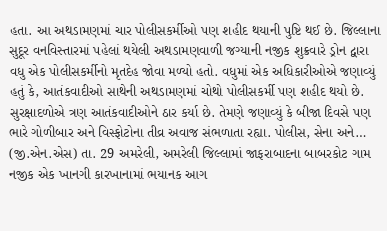હતા. આ અથડામણમાં ચાર પોલીસકર્મીઓ પણ શહીદ થયાની પુષ્ટિ થઈ છે. જિલ્લાના સુદૂર વનવિસ્તારમાં પહેલાં થયેલી અથડામણવાળી જગ્યાની નજીક શુક્રવારે ડ્રોન દ્વારા વધુ એક પોલીસકર્મીનો મૃતદેહ જોવા મળ્યો હતો. વધુમાં એક અધિકારીઓએ જણાવ્યું હતું કે, આતંકવાદીઓ સાથેની અથડામણમાં ચોથો પોલીસકર્મી પણ શહીદ થયો છે. સુરક્ષાદળોએ ત્રણ આતંકવાદીઓને ઠાર કર્યા છે. તેમણે જણાવ્યું કે બીજા દિવસે પણ ભારે ગોળીબાર અને વિસ્ફોટોના તીવ્ર અવાજ સંભળાતા રહ્યા. પોલીસ, સેના અને…
(જી.એન.એસ) તા. 29 અમરેલી, અમરેલી જિલ્લામાં જાફરાબાદના બાબરકોટ ગામ નજીક એક ખાનગી કારખાનામાં ભયાનક આગ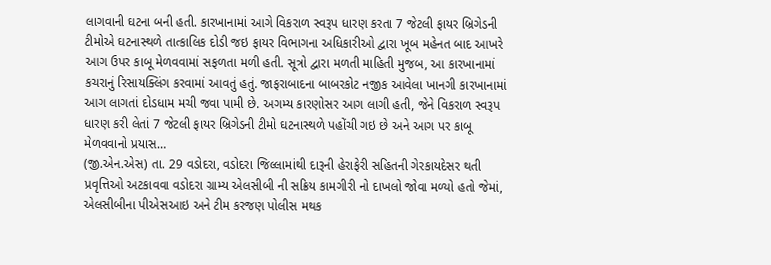લાગવાની ઘટના બની હતી. કારખાનામાં આગે વિકરાળ સ્વરૂપ ધારણ કરતા 7 જેટલી ફાયર બ્રિગેડની ટીમોએ ઘટનાસ્થળે તાત્કાલિક દોડી જઇ ફાયર વિભાગના અધિકારીઓ દ્વારા ખૂબ મહેનત બાદ આખરે આગ ઉપર કાબૂ મેળવવામાં સફળતા મળી હતી. સૂત્રો દ્વારા મળતી માહિતી મુજબ, આ કારખાનામાં કચરાનું રિસાયક્લિંગ કરવામાં આવતું હતું. જાફરાબાદના બાબરકોટ નજીક આવેલા ખાનગી કારખાનામાં આગ લાગતાં દોડધામ મચી જવા પામી છે. અગમ્ય કારણોસર આગ લાગી હતી, જેને વિકરાળ સ્વરૂપ ધારણ કરી લેતાં 7 જેટલી ફાયર બ્રિગેડની ટીમો ઘટનાસ્થળે પહોંચી ગઇ છે અને આગ પર કાબૂ મેળવવાનો પ્રયાસ…
(જી.એન.એસ) તા. 29 વડોદરા, વડોદરા જિલ્લામાંથી દારૂની હેરાફેરી સહિતની ગેરકાયદેસર થતી પ્રવૃત્તિઓ અટકાવવા વડોદરા ગ્રામ્ય એલસીબી ની સક્રિય કામગીરી નો દાખલો જોવા મળ્યો હતો જેમાં, એલસીબીના પીએસઆઇ અને ટીમ કરજણ પોલીસ મથક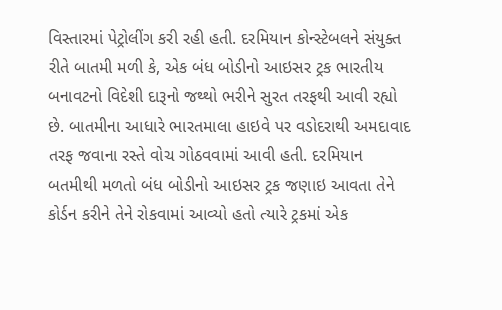વિસ્તારમાં પેટ્રોલીંગ કરી રહી હતી. દરમિયાન કોન્સ્ટેબલને સંયુક્ત રીતે બાતમી મળી કે, એક બંધ બોડીનો આઇસર ટ્રક ભારતીય બનાવટનો વિદેશી દારૂનો જથ્થો ભરીને સુરત તરફથી આવી રહ્યો છે. બાતમીના આધારે ભારતમાલા હાઇવે પર વડોદરાથી અમદાવાદ તરફ જવાના રસ્તે વોચ ગોઠવવામાં આવી હતી. દરમિયાન બતમીથી મળતો બંધ બોડીનો આઇસર ટ્રક જણાઇ આવતા તેને કોર્ડન કરીને તેને રોકવામાં આવ્યો હતો ત્યારે ટ્રકમાં એક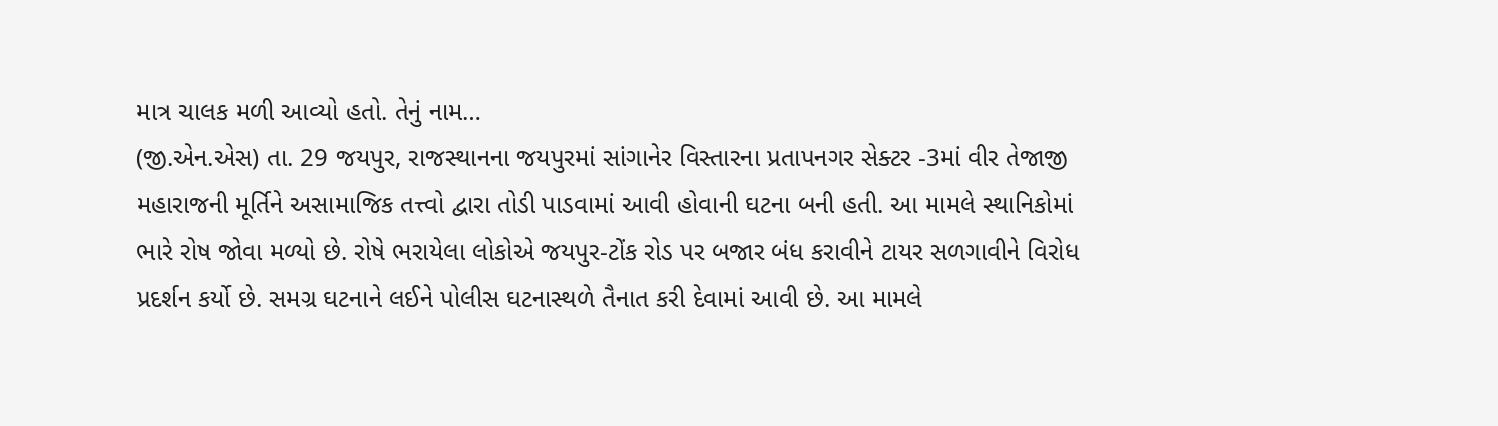માત્ર ચાલક મળી આવ્યો હતો. તેનું નામ…
(જી.એન.એસ) તા. 29 જયપુર, રાજસ્થાનના જયપુરમાં સાંગાનેર વિસ્તારના પ્રતાપનગર સેક્ટર -3માં વીર તેજાજી મહારાજની મૂર્તિને અસામાજિક તત્ત્વો દ્વારા તોડી પાડવામાં આવી હોવાની ઘટના બની હતી. આ મામલે સ્થાનિકોમાં ભારે રોષ જોવા મળ્યો છે. રોષે ભરાયેલા લોકોએ જયપુર-ટોંક રોડ પર બજાર બંધ કરાવીને ટાયર સળગાવીને વિરોધ પ્રદર્શન કર્યો છે. સમગ્ર ઘટનાને લઈને પોલીસ ઘટનાસ્થળે તૈનાત કરી દેવામાં આવી છે. આ મામલે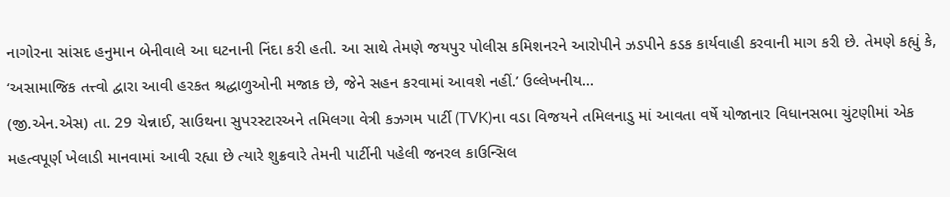નાગોરના સાંસદ હનુમાન બેનીવાલે આ ઘટનાની નિંદા કરી હતી. આ સાથે તેમણે જયપુર પોલીસ કમિશનરને આરોપીને ઝડપીને કડક કાર્યવાહી કરવાની માગ કરી છે. તેમણે કહ્યું કે, ‘અસામાજિક તત્ત્વો દ્વારા આવી હરકત શ્રદ્ધાળુઓની મજાક છે, જેને સહન કરવામાં આવશે નહીં.’ ઉલ્લેખનીય…
(જી.એન.એસ) તા. 29 ચેન્નાઈ, સાઉથના સુપરસ્ટારઅને તમિલગા વેત્રી કઝગમ પાર્ટી (TVK)ના વડા વિજયને તમિલનાડુ માં આવતા વર્ષે યોજાનાર વિધાનસભા ચુંટણીમાં એક મહત્વપૂર્ણ ખેલાડી માનવામાં આવી રહ્યા છે ત્યારે શુક્રવારે તેમની પાર્ટીની પહેલી જનરલ કાઉન્સિલ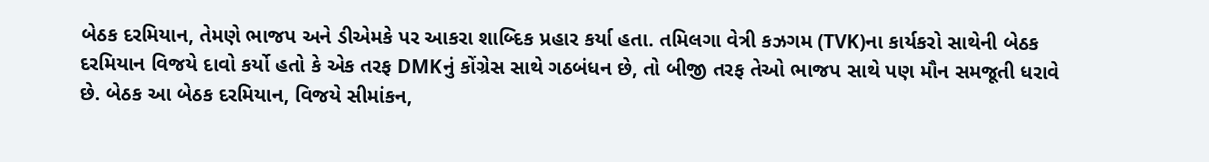બેઠક દરમિયાન, તેમણે ભાજપ અને ડીએમકે પર આકરા શાબ્દિક પ્રહાર કર્યા હતા. તમિલગા વેત્રી કઝગમ (TVK)ના કાર્યકરો સાથેની બેઠક દરમિયાન વિજયે દાવો કર્યો હતો કે એક તરફ DMKનું કોંગ્રેસ સાથે ગઠબંધન છે, તો બીજી તરફ તેઓ ભાજપ સાથે પણ મૌન સમજૂતી ધરાવે છે. બેઠક આ બેઠક દરમિયાન, વિજયે સીમાંકન,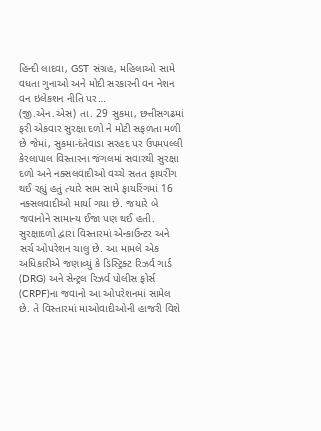હિન્દી લાદવા, GST સંગ્રહ, મહિલાઓ સામે વધતા ગુનાઓ અને મોદી સરકારની વન નેશન વન ઇલેકશન નીતિ પર…
(જી.એન.એસ) તા. 29 સુકમા, છત્તીસગઢમાં ફરી એકવાર સુરક્ષા દળો ને મોટી સફળતા મળી છે જેમાં, સુકમા-દંતેવાડા સરહદ પર ઉપમપલ્લી કેરલાપાલ વિસ્તારના જંગલમાં સવારથી સુરક્ષા દળો અને નક્સલવાદીઓ વચ્ચે સતત ફાયરીંગ થઈ રહ્યું હતું ત્યારે સામ સામે ફાયરિંગમાં 16 નક્સલવાદીઓ માર્યા ગયા છે. જયારે બે જવાનોને સામાન્ય ઈજા પણ થઈ હતી. સુરક્ષાદળો દ્વારા વિસ્તારમાં એન્કાઉન્ટર અને સર્ચ ઓપરેશન ચાલુ છે. આ મામલે એક અધિકારીએ જણાવ્યું કે ડિસ્ટ્રિક્ટ રિઝર્વ ગાર્ડ (DRG) અને સેન્ટ્રલ રિઝર્વ પોલીસ ફોર્સ (CRPF)ના જવાનો આ ઓપરેશનમાં સામેલ છે. તે વિસ્તારમાં માઓવાદીઓની હાજરી વિશે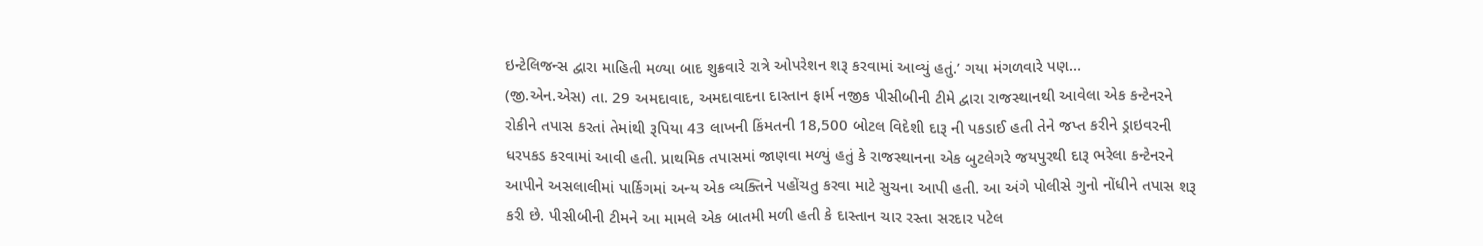ઇન્ટેલિજન્સ દ્વારા માહિતી મળ્યા બાદ શુક્રવારે રાત્રે ઓપરેશન શરૂ કરવામાં આવ્યું હતું.’ ગયા મંગળવારે પણ…
(જી.એન.એસ) તા. 29 અમદાવાદ, અમદાવાદના દાસ્તાન ફાર્મ નજીક પીસીબીની ટીમે દ્વારા રાજસ્થાનથી આવેલા એક કન્ટેનરને રોકીને તપાસ કરતાં તેમાંથી રૂપિયા 43 લાખની કિંમતની 18,500 બોટલ વિદેશી દારૂ ની પકડાઈ હતી તેને જપ્ત કરીને ડ્રાઇવરની ધરપકડ કરવામાં આવી હતી. પ્રાથમિક તપાસમાં જાણવા મળ્યું હતું કે રાજસ્થાનના એક બુટલેગરે જયપુરથી દારૂ ભરેલા કન્ટેનરને આપીને અસલાલીમાં પાર્કિગમાં અન્ય એક વ્યક્તિને પહોંચતુ કરવા માટે સુચના આપી હતી. આ અંગે પોલીસે ગુનો નોંધીને તપાસ શરૂ કરી છે. પીસીબીની ટીમને આ મામલે એક બાતમી મળી હતી કે દાસ્તાન ચાર રસ્તા સરદાર પટેલ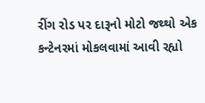રીંગ રોડ પર દારૂનો મોટો જથ્થો એક કન્ટેનરમાં મોકલવામાં આવી રહ્યો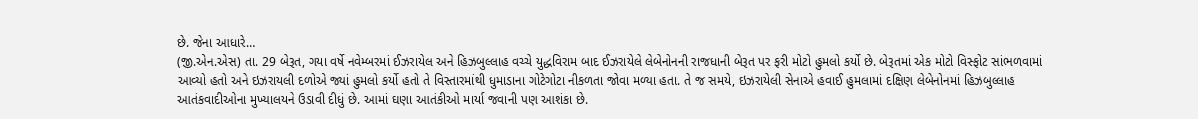છે. જેના આધારે…
(જી.એન.એસ) તા. 29 બેરૂત, ગયા વર્ષે નવેમ્બરમાં ઈઝરાયેલ અને હિઝબુલ્લાહ વચ્ચે યુદ્ધવિરામ બાદ ઈઝરાયેલે લેબેનોનની રાજધાની બેરૂત પર ફરી મોટો હુમલો કર્યો છે. બેરૂતમાં એક મોટો વિસ્ફોટ સાંભળવામાં આવ્યો હતો અને ઇઝરાયલી દળોએ જ્યાં હુમલો કર્યો હતો તે વિસ્તારમાંથી ધુમાડાના ગોટેગોટા નીકળતા જોવા મળ્યા હતા. તે જ સમયે, ઇઝરાયેલી સેનાએ હવાઈ હુમલામાં દક્ષિણ લેબેનોનમાં હિઝબુલ્લાહ આતંકવાદીઓના મુખ્યાલયને ઉડાવી દીધું છે. આમાં ઘણા આતંકીઓ માર્યા જવાની પણ આશંકા છે.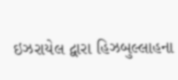ઇઝરાયેલ દ્વારા હિઝબુલ્લાહના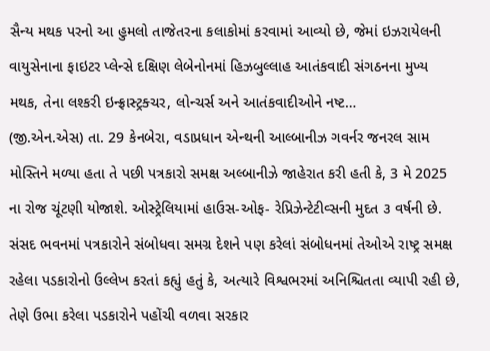સૈન્ય મથક પરનો આ હુમલો તાજેતરના કલાકોમાં કરવામાં આવ્યો છે, જેમાં ઇઝરાયેલની વાયુસેનાના ફાઇટર પ્લેન્સે દક્ષિણ લેબેનોનમાં હિઝબુલ્લાહ આતંકવાદી સંગઠનના મુખ્ય મથક, તેના લશ્કરી ઇન્ફ્રાસ્ટ્રક્ચર, લોન્ચર્સ અને આતંકવાદીઓને નષ્ટ…
(જી.એન.એસ) તા. 29 કેનબેરા, વડાપ્રધાન એન્થની આલ્બાનીઝ ગવર્નર જનરલ સામ મોસ્તિને મળ્યા હતા તે પછી પત્રકારો સમક્ષ અલ્બાનીઝે જાહેરાત કરી હતી કે, 3 મે 2025 ના રોજ ચૂંટણી યોજાશે. ઓસ્ટ્રેલિયામાં હાઉસ-ઓફ- રેપ્રિઝેન્ટેટીવ્સની મુદત ૩ વર્ષની છે. સંસદ ભવનમાં પત્રકારોને સંબોધવા સમગ્ર દેશને પણ કરેલાં સંબોધનમાં તેઓએ રાષ્ટ્ર સમક્ષ રહેલા પડકારોનો ઉલ્લેખ કરતાં કહ્યું હતું કે, અત્યારે વિશ્વભરમાં અનિશ્ચિતતા વ્યાપી રહી છે, તેણે ઉભા કરેલા પડકારોને પહોંચી વળવા સરકાર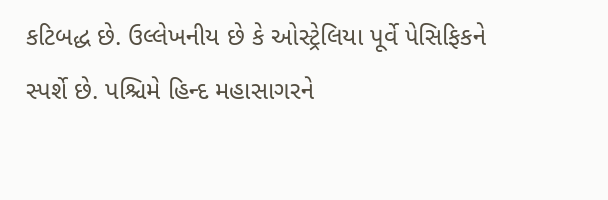કટિબદ્ધ છે. ઉલ્લેખનીય છે કે ઓસ્ટ્રેલિયા પૂર્વે પેસિફિકને સ્પર્શે છે. પશ્ચિમે હિન્દ મહાસાગરને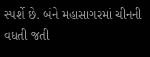સ્પર્શે છે. બંને મહાસાગરમાં ચીનની વધતી જતી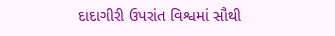દાદાગીરી ઉપરાંત વિશ્વમાં સૌથી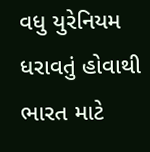વધુ યુરેનિયમ ધરાવતું હોવાથી ભારત માટે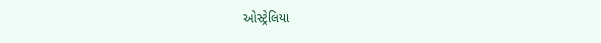ઓસ્ટ્રેલિયા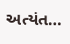અત્યંત…